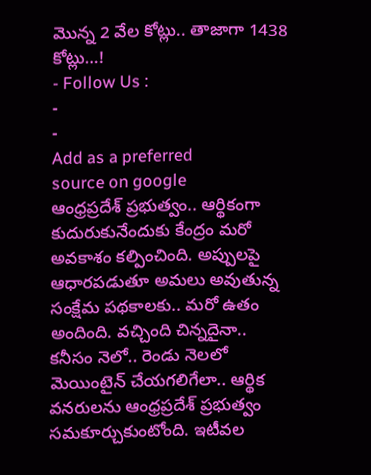మొన్న 2 వేల కోట్లు.. తాజాగా 1438 కోట్లు…!
- Follow Us :
-
-
Add as a preferred
source on google
ఆంధ్రప్రదేశ్ ప్రభుత్వం.. ఆర్థికంగా కుదురుకునేందుకు కేంద్రం మరో అవకాశం కల్పించింది. అప్పులపై ఆధారపడుతూ అమలు అవుతున్న సంక్షేమ పథకాలకు.. మరో ఉతం అందింది. వచ్చింది చిన్నదైనా.. కనీసం నెలో.. రెండు నెలలో మెయింటైన్ చేయగలిగేలా.. ఆర్థిక వనరులను ఆంధ్రప్రదేశ్ ప్రభుత్వం సమకూర్చుకుంటోంది. ఇటీవల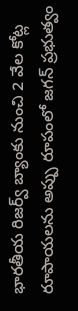భారతీయ రిజర్వ్ బ్యాంకు నుంచి 2 వేల కోట్ల రూపాయలను అప్పు రూపంలో జగన్ ప్రభుత్వం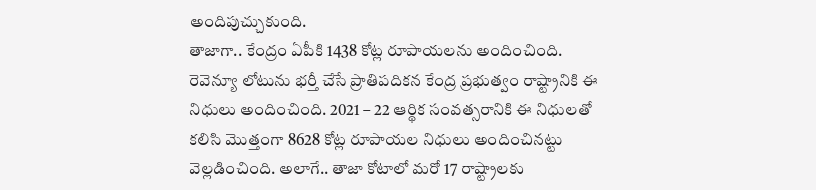అందిపుచ్చుకుంది.
తాజాగా.. కేంద్రం ఏపీకి 1438 కోట్ల రూపాయలను అందించింది. రెవెన్యూ లోటును భర్తీ చేసే ప్రాతిపదికన కేంద్ర ప్రభుత్వం రాష్ట్రానికి ఈ నిధులు అందించింది. 2021 – 22 ఆర్థిక సంవత్సరానికి ఈ నిధులతో కలిసి మొత్తంగా 8628 కోట్ల రూపాయల నిధులు అందించినట్టు వెల్లడించింది. అలాగే.. తాజా కోటాలో మరో 17 రాష్ట్రాలకు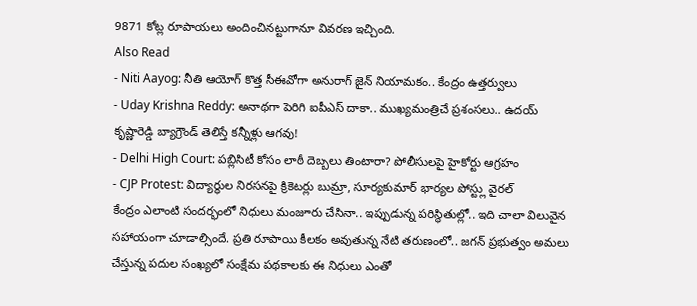9871 కోట్ల రూపాయలు అందించినట్టుగానూ వివరణ ఇచ్చింది.
Also Read
- Niti Aayog: నీతి ఆయోగ్ కొత్త సీఈవోగా అనురాగ్ జైన్ నియామకం.. కేంద్రం ఉత్తర్వులు
- Uday Krishna Reddy: అనాథగా పెరిగి ఐపీఎస్ దాకా.. ముఖ్యమంత్రిచే ప్రశంసలు.. ఉదయ్ కృష్ణారెడ్డి బ్యాగ్రౌండ్ తెలిస్తే కన్నీళ్లు ఆగవు!
- Delhi High Court: పబ్లిసిటీ కోసం లాఠీ దెబ్బలు తింటారా? పోలీసులపై హైకోర్టు ఆగ్రహం
- CJP Protest: విద్యార్థుల నిరసనపై క్రికెటర్లు బుమ్రా, సూర్యకుమార్ భార్యల పోస్ట్లు వైరల్
కేంద్రం ఎలాంటి సందర్భంలో నిధులు మంజూరు చేసినా.. ఇప్పుడున్న పరిస్థితుల్లో.. ఇది చాలా విలువైన సహాయంగా చూడాల్సిందే. ప్రతి రూపాయి కీలకం అవుతున్న నేటి తరుణంలో.. జగన్ ప్రభుత్వం అమలు చేస్తున్న పదుల సంఖ్యలో సంక్షేమ పథకాలకు ఈ నిధులు ఎంతో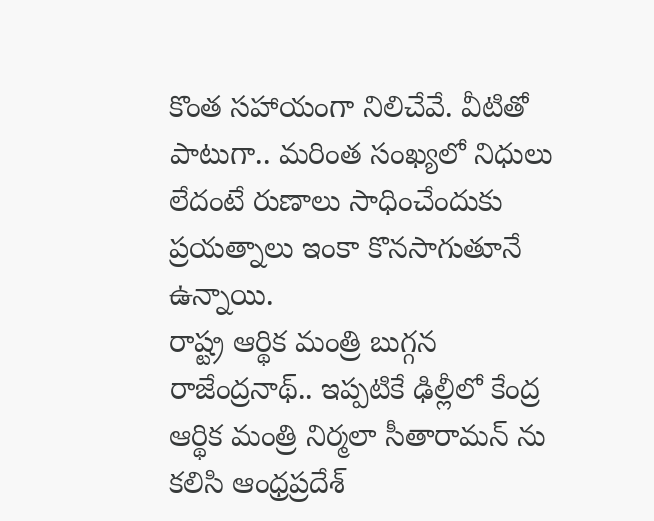కొంత సహాయంగా నిలిచేవే. వీటితో పాటుగా.. మరింత సంఖ్యలో నిధులు లేదంటే రుణాలు సాధించేందుకు ప్రయత్నాలు ఇంకా కొనసాగుతూనే ఉన్నాయి.
రాష్ట్ర ఆర్థిక మంత్రి బుగ్గన రాజేంద్రనాథ్.. ఇప్పటికే ఢిల్లీలో కేంద్ర ఆర్థిక మంత్రి నిర్మలా సీతారామన్ ను కలిసి ఆంధ్రప్రదేశ్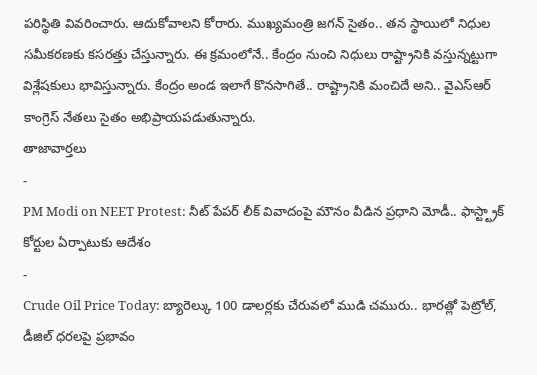పరిస్థితి వివరించారు. ఆదుకోవాలని కోరారు. ముఖ్యమంత్రి జగన్ సైతం.. తన స్థాయిలో నిధుల సమీకరణకు కసరత్తు చేస్తున్నారు. ఈ క్రమంలోనే.. కేంద్రం నుంచి నిధులు రాష్ట్రానికి వస్తున్నట్టుగా విశ్లేషకులు భావిస్తున్నారు. కేంద్రం అండ ఇలాగే కొనసాగితే.. రాష్ట్రానికి మంచిదే అని.. వైఎస్ఆర్ కాంగ్రెస్ నేతలు సైతం అభిప్రాయపడుతున్నారు.
తాజావార్తలు
-
PM Modi on NEET Protest: నీట్ పేపర్ లీక్ వివాదంపై మౌనం వీడిన ప్రధాని మోడీ.. ఫాస్ట్ట్రాక్ కోర్టుల ఏర్పాటుకు ఆదేశం
-
Crude Oil Price Today: బ్యారెల్కు 100 డాలర్లకు చేరువలో ముడి చమురు.. భారత్లో పెట్రోల్, డీజిల్ ధరలపై ప్రభావం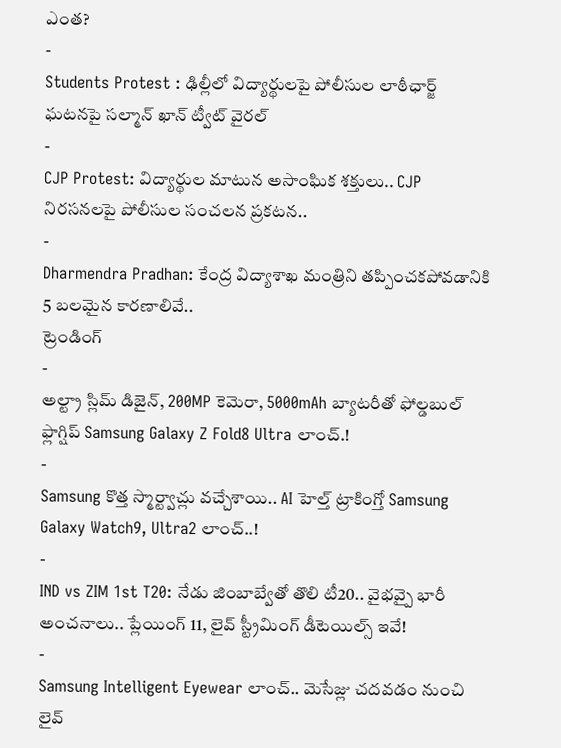ఎంత?
-
Students Protest : ఢిల్లీలో విద్యార్థులపై పోలీసుల లాఠీఛార్జ్ ఘటనపై సల్మాన్ ఖాన్ ట్వీట్ వైరల్
-
CJP Protest: విద్యార్థుల మాటున అసాంఘిక శక్తులు.. CJP నిరసనలపై పోలీసుల సంచలన ప్రకటన..
-
Dharmendra Pradhan: కేంద్ర విద్యాశాఖ మంత్రిని తప్పించకపోవడానికి 5 బలమైన కారణాలివే..
ట్రెండింగ్
-
అల్ట్రా స్లిమ్ డిజైన్, 200MP కెమెరా, 5000mAh బ్యాటరీతో ఫోల్డబుల్ ఫ్లాగ్షిప్ Samsung Galaxy Z Fold8 Ultra లాంచ్.!
-
Samsung కొత్త స్మార్ట్వాచ్లు వచ్చేశాయి.. AI హెల్త్ ట్రాకింగ్తో Samsung Galaxy Watch9, Ultra2 లాంచ్..!
-
IND vs ZIM 1st T20: నేడు జింబాబ్వేతో తొలి టీ20.. వైభవ్పై భారీ అంచనాలు.. ప్లేయింగ్ 11, లైవ్ స్ట్రీమింగ్ డీటెయిల్స్ ఇవే!
-
Samsung Intelligent Eyewear లాంచ్.. మెసేజ్లు చదవడం నుంచి లైవ్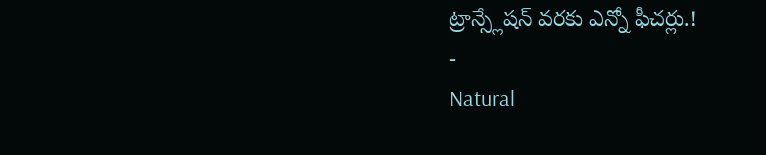ట్రాన్స్లేషన్ వరకు ఎన్నో ఫీచర్లు.!
-
Natural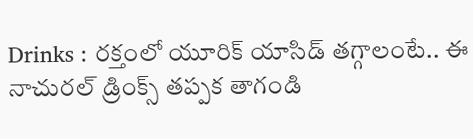Drinks : రక్తంలో యూరిక్ యాసిడ్ తగ్గాలంటే.. ఈ నాచురల్ డ్రింక్స్ తప్పక తాగండి